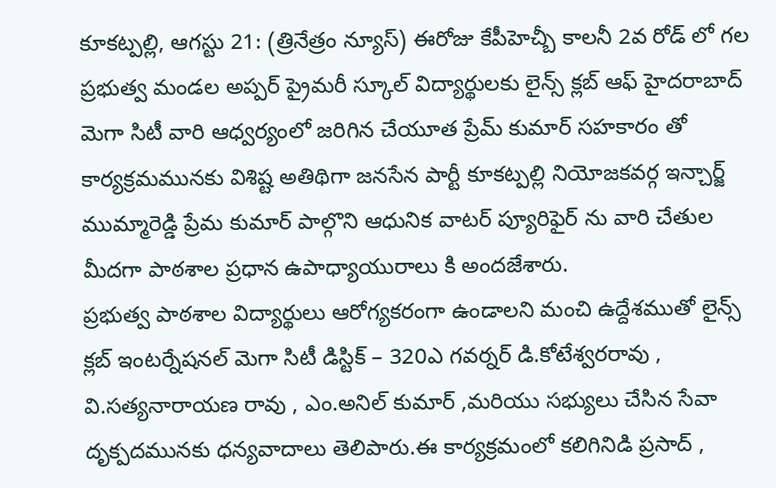కూకట్పల్లి, ఆగస్టు 21: (త్రినేత్రం న్యూస్) ఈరోజు కేపీహెచ్బీ కాలనీ 2వ రోడ్ లో గల ప్రభుత్వ మండల అప్పర్ ప్రైమరీ స్కూల్ విద్యార్థులకు లైన్స్ క్లబ్ ఆఫ్ హైదరాబాద్ మెగా సిటీ వారి ఆధ్వర్యంలో జరిగిన చేయూత ప్రేమ్ కుమార్ సహకారం తో కార్యక్రమమునకు విశిష్ట అతిథిగా జనసేన పార్టీ కూకట్పల్లి నియోజకవర్గ ఇన్చార్జ్ ముమ్మారెడ్డి ప్రేమ కుమార్ పాల్గొని ఆధునిక వాటర్ ప్యూరిఫైర్ ను వారి చేతుల మీదగా పాఠశాల ప్రధాన ఉపాధ్యాయురాలు కి అందజేశారు.
ప్రభుత్వ పాఠశాల విద్యార్థులు ఆరోగ్యకరంగా ఉండాలని మంచి ఉద్దేశముతో లైన్స్ క్లబ్ ఇంటర్నేషనల్ మెగా సిటీ డిస్టిక్ – 320ఎ గవర్నర్ డి.కోటేశ్వరరావు , వి.సత్యనారాయణ రావు , ఎం.అనిల్ కుమార్ ,మరియు సభ్యులు చేసిన సేవా దృక్పదమునకు ధన్యవాదాలు తెలిపారు.ఈ కార్యక్రమంలో కలిగినిడి ప్రసాద్ ,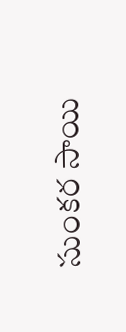సుంకర సాయి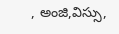, అంజి,విస్సు,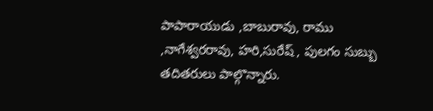పాపారాయుడు ,బాబురావు, రాము ,నాగేశ్వరరావు, హరి,సురేష్ , పులగం సుబ్బు తదితరులు పాల్గొన్నారు.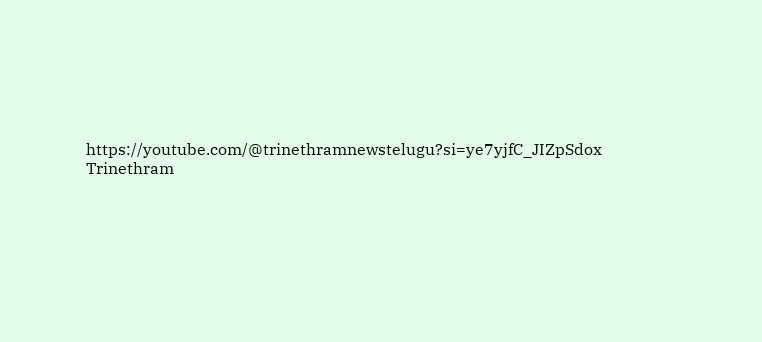https://youtube.com/@trinethramnewstelugu?si=ye7yjfC_JIZpSdox
Trinethram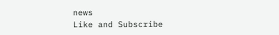news
Like and Subscribe